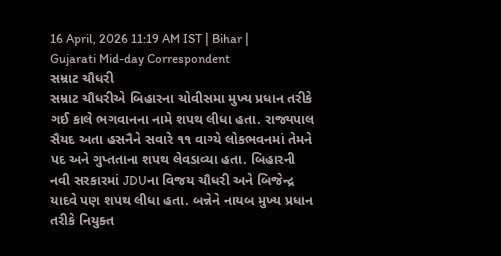16 April, 2026 11:19 AM IST | Bihar | Gujarati Mid-day Correspondent
સમ્રાટ ચૌધરી
સમ્રાટ ચૌધરીએ બિહારના ચોવીસમા મુખ્ય પ્રધાન તરીકે ગઈ કાલે ભગવાનના નામે શપથ લીધા હતા. રાજ્યપાલ સૈયદ અતા હસનૈને સવારે ૧૧ વાગ્યે લોકભવનમાં તેમને પદ અને ગુપ્તતાના શપથ લેવડાવ્યા હતા. બિહારની નવી સરકારમાં JDUના વિજય ચૌધરી અને બિજેન્દ્ર યાદવે પણ શપથ લીધા હતા. બન્નેને નાયબ મુખ્ય પ્રધાન તરીકે નિયુક્ત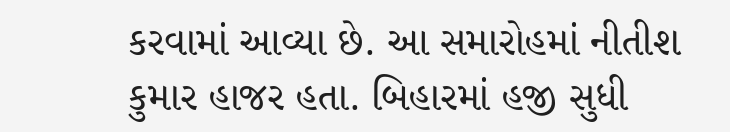કરવામાં આવ્યા છે. આ સમારોહમાં નીતીશ કુમાર હાજર હતા. બિહારમાં હજી સુધી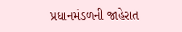પ્રધાનમંડળની જાહેરાત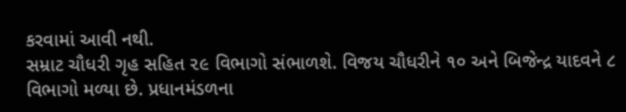કરવામાં આવી નથી.
સમ્રાટ ચૌધરી ગૃહ સહિત ૨૯ વિભાગો સંભાળશે. વિજય ચૌધરીને ૧૦ અને બિજેન્દ્ર યાદવને ૮ વિભાગો મળ્યા છે. પ્રધાનમંડળના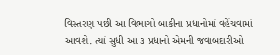વિસ્તરણ પછી આ વિભાગો બાકીના પ્રધાનોમાં વહેંચવામાં આવશે. ત્યાં સુધી આ ૩ પ્રધાનો એમની જવાબદારીઓ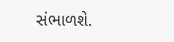સંભાળશે.